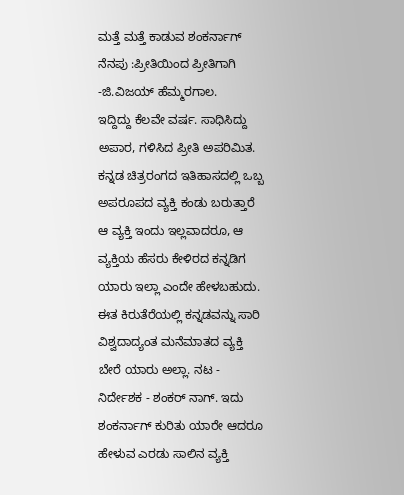ಮತ್ತೆ ಮತ್ತೆ ಕಾಡುವ ಶಂಕರ್ನಾಗ್ ನೆನಪು :ಪ್ರೀತಿಯಿಂದ ಪ್ರೀತಿಗಾಗಿ -ಜಿ.ವಿಜಯ್ ಹೆಮ್ಮರಗಾಲ.
ಇದ್ದಿದ್ದು ಕೆಲವೇ ವರ್ಷ. ಸಾಧಿಸಿದ್ದು ಅಪಾರ, ಗಳಿಸಿದ ಪ್ರೀತಿ ಅಪರಿಮಿತ. ಕನ್ನಡ ಚಿತ್ರರಂಗದ ಇತಿಹಾಸದಲ್ಲಿ ಒಬ್ಬ ಅಪರೂಪದ ವ್ಯಕ್ತಿ ಕಂಡು ಬರುತ್ತಾರೆ ಆ ವ್ಯಕ್ತಿ ಇಂದು ಇಲ್ಲವಾದರೂ, ಆ ವ್ಯಕ್ತಿಯ ಹೆಸರು ಕೇಳಿರದ ಕನ್ನಡಿಗ ಯಾರು ಇಲ್ಲಾ ಎಂದೇ ಹೇಳಬಹುದು. ಈತ ಕಿರುತೆರೆಯಲ್ಲಿ ಕನ್ನಡವನ್ನು ಸಾರಿ ವಿಶ್ವದಾದ್ಯಂತ ಮನೆಮಾತದ ವ್ಯಕ್ತಿ ಬೇರೆ ಯಾರು ಅಲ್ಲಾ. ನಟ - ನಿರ್ದೇಶಕ - ಶಂಕರ್ ನಾಗ್. ಇದು ಶಂಕರ್ನಾಗ್ ಕುರಿತು ಯಾರೇ ಆದರೂ ಹೇಳುವ ಎರಡು ಸಾಲಿನ ವ್ಯಕ್ತಿ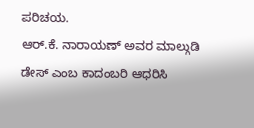ಪರಿಚಯ.
ಆರ್.ಕೆ. ನಾರಾಯಣ್ ಅವರ ಮಾಲ್ಗುಡಿ ಡೇಸ್ ಎಂಬ ಕಾದಂಬರಿ ಆಧರಿಸಿ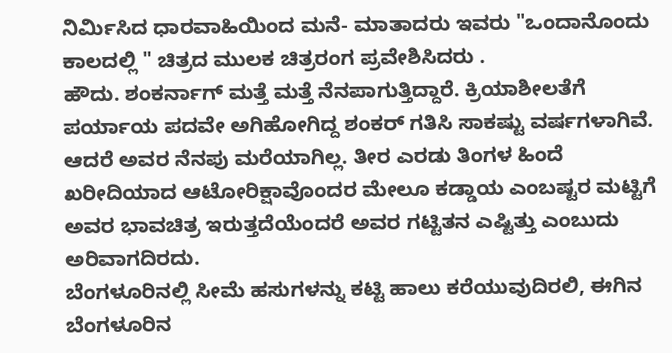ನಿರ್ಮಿಸಿದ ಧಾರವಾಹಿಯಿಂದ ಮನೆ- ಮಾತಾದರು ಇವರು "ಒಂದಾನೊಂದು ಕಾಲದಲ್ಲಿ " ಚಿತ್ರದ ಮುಲಕ ಚಿತ್ರರಂಗ ಪ್ರವೇಶಿಸಿದರು .
ಹೌದು. ಶಂಕರ್ನಾಗ್ ಮತ್ತೆ ಮತ್ತೆ ನೆನಪಾಗುತ್ತಿದ್ದಾರೆ. ಕ್ರಿಯಾಶೀಲತೆಗೆ ಪರ್ಯಾಯ ಪದವೇ ಅಗಿಹೋಗಿದ್ದ ಶಂಕರ್ ಗತಿಸಿ ಸಾಕಷ್ಟು ವರ್ಷಗಳಾಗಿವೆ. ಆದರೆ ಅವರ ನೆನಪು ಮರೆಯಾಗಿಲ್ಲ. ತೀರ ಎರಡು ತಿಂಗಳ ಹಿಂದೆ ಖರೀದಿಯಾದ ಆಟೋರಿಕ್ಷಾವೊಂದರ ಮೇಲೂ ಕಡ್ಡಾಯ ಎಂಬಷ್ಟರ ಮಟ್ಟಿಗೆ ಅವರ ಭಾವಚಿತ್ರ ಇರುತ್ತದೆಯೆಂದರೆ ಅವರ ಗಟ್ಟಿತನ ಎಷ್ಟಿತ್ತು ಎಂಬುದು ಅರಿವಾಗದಿರದು.
ಬೆಂಗಳೂರಿನಲ್ಲಿ ಸೀಮೆ ಹಸುಗಳನ್ನು ಕಟ್ಟಿ ಹಾಲು ಕರೆಯುವುದಿರಲಿ, ಈಗಿನ ಬೆಂಗಳೂರಿನ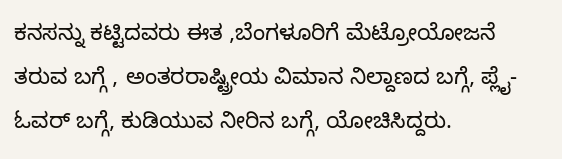ಕನಸನ್ನು ಕಟ್ಟಿದವರು ಈತ ,ಬೆಂಗಳೂರಿಗೆ ಮೆಟ್ರೋಯೋಜನೆ ತರುವ ಬಗ್ಗೆ , ಅಂತರರಾಷ್ಟ್ರೀಯ ವಿಮಾನ ನಿಲ್ದಾಣದ ಬಗ್ಗೆ, ಪ್ಲೈ-ಓವರ್ ಬಗ್ಗೆ, ಕುಡಿಯುವ ನೀರಿನ ಬಗ್ಗೆ, ಯೋಚಿಸಿದ್ದರು.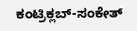ಕಂಟ್ರಿಕ್ಲಬ್-ಸಂಕೇತ್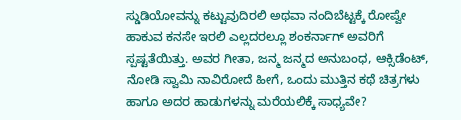ಸ್ಡುಡಿಯೋವನ್ನು ಕಟ್ಟುವುದಿರಲಿ ಅಥವಾ ನಂದಿಬೆಟ್ಟಕ್ಕೆ ರೋಪ್ವೇ ಹಾಕುವ ಕನಸೇ ಇರಲಿ ಎಲ್ಲದರಲ್ಲೂ ಶಂಕರ್ನಾಗ್ ಅವರಿಗೆ ಸ್ಪಷ್ಟತೆಯಿತ್ತು. ಅವರ ಗೀತಾ, ಜನ್ಮ ಜನ್ಮದ ಅನುಬಂಧ, ಆಕ್ಸಿಡೆಂಟ್, ನೋಡಿ ಸ್ವಾಮಿ ನಾವಿರೋದೆ ಹೀಗೆ, ಒಂದು ಮುತ್ತಿನ ಕಥೆ ಚಿತ್ರಗಳು ಹಾಗೂ ಅದರ ಹಾಡುಗಳನ್ನು ಮರೆಯಲಿಕ್ಕೆ ಸಾಧ್ಯವೇ?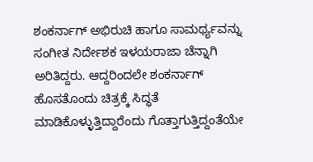ಶಂಕರ್ನಾಗ್ ಅಭಿರುಚಿ ಹಾಗೂ ಸಾಮರ್ಥ್ಯವನ್ನು ಸಂಗೀತ ನಿರ್ದೇಶಕ ಇಳಯರಾಜಾ ಚೆನ್ನಾಗಿ ಅರಿತಿದ್ದರು. ಆದ್ದರಿಂದಲೇ ಶಂಕರ್ನಾಗ್ ಹೊಸತೊಂದು ಚಿತ್ರಕ್ಕೆ ಸಿದ್ಧತೆ ಮಾಡಿಕೊಳ್ಳುತ್ತಿದ್ದಾರೆಂದು ಗೊತ್ತಾಗುತ್ತಿದ್ದಂತೆಯೇ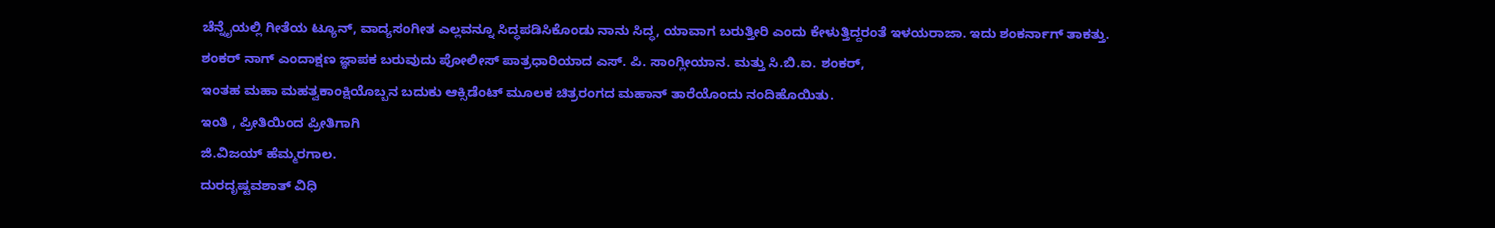ಚೆನ್ನೈಯಲ್ಲಿ ಗೀತೆಯ ಟ್ಯೂನ್, ವಾದ್ಯಸಂಗೀತ ಎಲ್ಲವನ್ನೂ ಸಿದ್ಧಪಡಿಸಿಕೊಂಡು ನಾನು ಸಿದ್ಧ, ಯಾವಾಗ ಬರುತ್ತೀರಿ ಎಂದು ಕೇಳುತ್ತಿದ್ದರಂತೆ ಇಳಯರಾಜಾ. ಇದು ಶಂಕರ್ನಾಗ್ ತಾಕತ್ತು.
ಶಂಕರ್ ನಾಗ್ ಎಂದಾಕ್ಷಣ ಜ್ಞಾಪಕ ಬರುವುದು ಪೋಲೀಸ್ ಪಾತ್ರಧಾರಿಯಾದ ಎಸ್. ಪಿ. ಸಾಂಗ್ಲೀಯಾನ. ಮತ್ತು ಸಿ.ಬಿ.ಐ. ಶಂಕರ್,
ಇಂತಹ ಮಹಾ ಮಹತ್ವಕಾಂಕ್ಷಿಯೊಬ್ಬನ ಬದುಕು ಆಕ್ಸಿಡೆಂಟ್ ಮೂಲಕ ಚಿತ್ರರಂಗದ ಮಹಾನ್ ತಾರೆಯೊಂದು ನಂದಿಹೊಯಿತು.
ಇಂತಿ , ಪ್ರೀತಿಯಿಂದ ಪ್ರೀತಿಗಾಗಿ
ಜಿ.ವಿಜಯ್ ಹೆಮ್ಮರಗಾಲ.
ದುರದೃಷ್ಟವಶಾತ್ ವಿಧಿ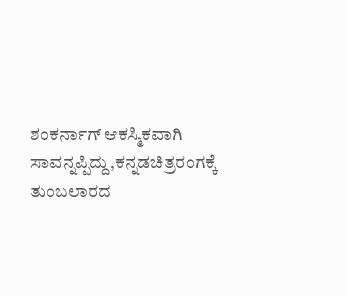ಶಂಕರ್ನಾಗ್ ಆಕಸ್ಮಿಕವಾಗಿ ಸಾವನ್ನಪ್ಪಿದ್ದು,ಕನ್ನಡಚಿತ್ರರಂಗಕ್ಕೆ ತುಂಬಲಾರದ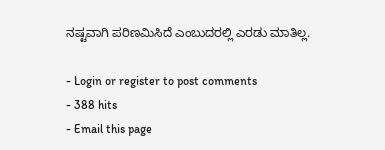ನಷ್ಟವಾಗಿ ಪರಿಣಮಿಸಿದೆ ಎಂಬುದರಲ್ಲಿ ಎರಡು ಮಾತಿಲ್ಲ.

- Login or register to post comments
- 388 hits
- Email this page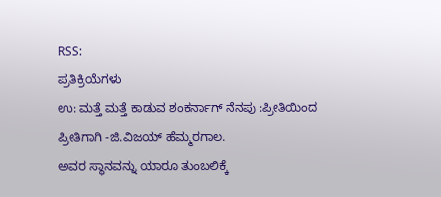RSS:
ಪ್ರತಿಕ್ರಿಯೆಗಳು
ಉ: ಮತ್ತೆ ಮತ್ತೆ ಕಾಡುವ ಶಂಕರ್ನಾಗ್ ನೆನಪು :ಪ್ರೀತಿಯಿಂದ ಪ್ರೀತಿಗಾಗಿ -ಜಿ.ವಿಜಯ್ ಹೆಮ್ಮರಗಾಲ.
ಅವರ ಸ್ಥಾನವನ್ನು ಯಾರೂ ತುಂಬಲಿಕ್ಕೆ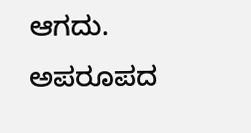ಆಗದು. ಅಪರೂಪದ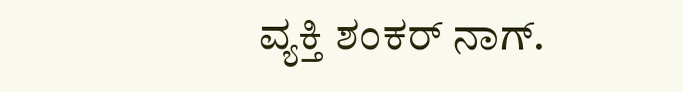ವ್ಯಕ್ತಿ ಶಂಕರ್ ನಾಗ್.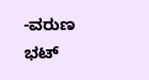-ವರುಣ ಭಟ್